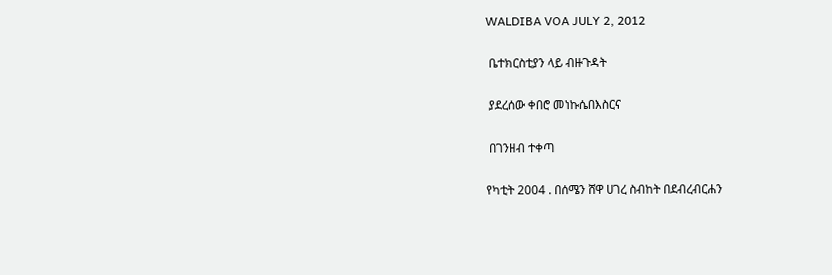WALDIBA VOA JULY 2, 2012

 ቤተክርስቲያን ላይ ብዙጉዳት

 ያደረሰው ቀበሮ መነኩሴበእስርና

 በገንዘብ ተቀጣ

የካቲት 2004 . በሰሜን ሸዋ ሀገረ ስብከት በደብረብርሐን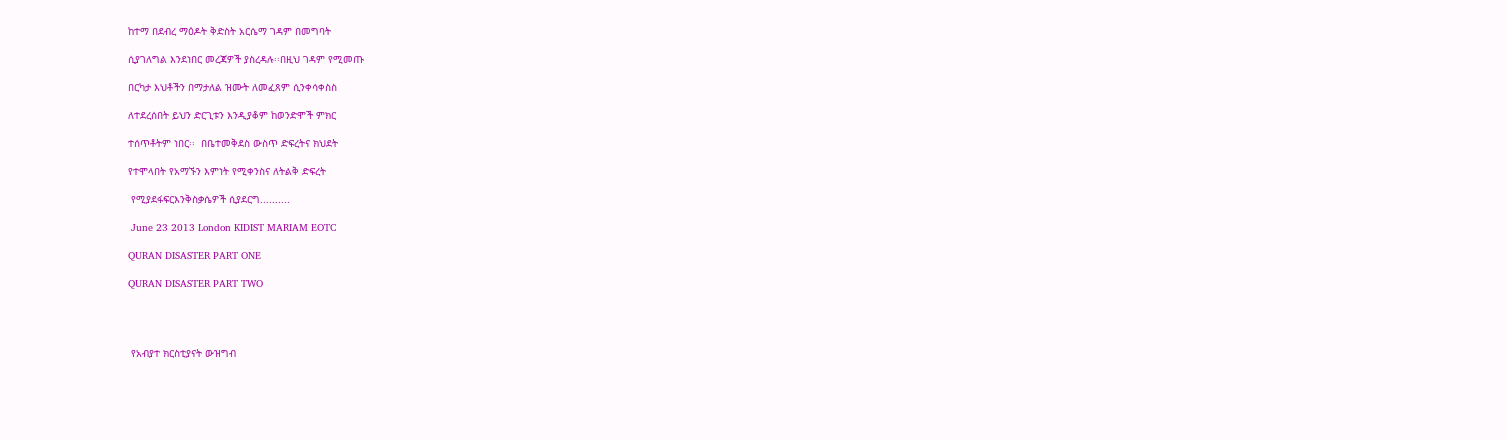ከተማ በደብረ ማዕዶት ቅድስት አርሴማ ገዳም በመግባት

ሲያገለግል እንደነበር መረጃዎች ያስረዳሉ፡፡በዚህ ገዳም የሚመጡ

በርካታ እህቶችን በማታለል ዝሙት ለመፈጸም ሲንቀሳቀስስ

ለተደረሰበት ይህን ድርጊቱን እንዲያቆም ከወንድሞች ምክር

ተሰጥቶትም ነበር፡፡  በቤተመቅደስ ውስጥ ድፍረትና ክህደት

የተሞላበት የአማኙን እምነት የሚቀንስና ለትልቅ ድፍረት

 የሚያደፋፍርእንቅስቃሴዎች ሲያደርግ..........

 June 23 2013 London KIDIST MARIAM EOTC

QURAN DISASTER PART ONE

QURAN DISASTER PART TWO




 የአብያተ ክርስቲያናት ውዝግብ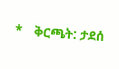*    ቅርጫት: ታደሰ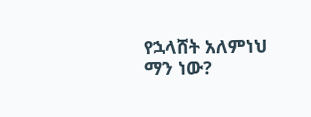የኋላሸት አለምነህ ማን ነው?